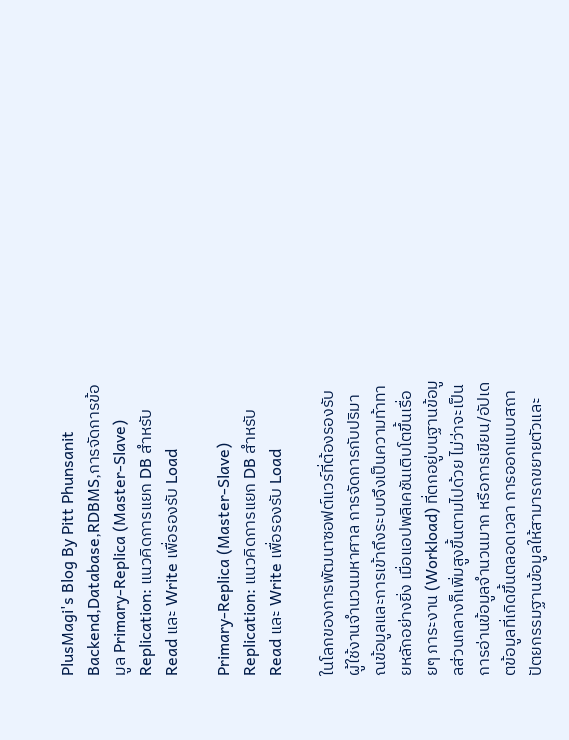PlusMagi's Blog By Pitt Phunsanit Backend,Database,RDBMS,การจัดการข้อมูล Primary-Replica (Master-Slave) Replication: แนวคิดการแยก DB สำหรับ Read และ Write เพื่อรองรับ Load

Primary-Replica (Master-Slave) Replication: แนวคิดการแยก DB สำหรับ Read และ Write เพื่อรองรับ Load

ในโลกของการพัฒนาซอฟต์แวร์ที่ต้องรองรับผู้ใช้งานจำนวนมหาศาล การจัดการกับปริมาณข้อมูลและการเข้าถึงระบบจึงเป็นความท้าทายหลักอย่างยิ่ง เมื่อแอปพลิเคชันเติบโตขึ้นเรื่อยๆ ภาระงาน (Workload) ที่ตกอยู่บนฐานข้อมูลส่วนกลางก็เพิ่มสูงขึ้นตามไปด้วย ไม่ว่าจะเป็นการอ่านข้อมูลจำนวนมาก หรือการเขียน/อัปเดตข้อมูลที่เกิดขึ้นตลอดเวลา การออกแบบสถาปัตยกรรมฐานข้อมูลให้สามารถขยายตัวและ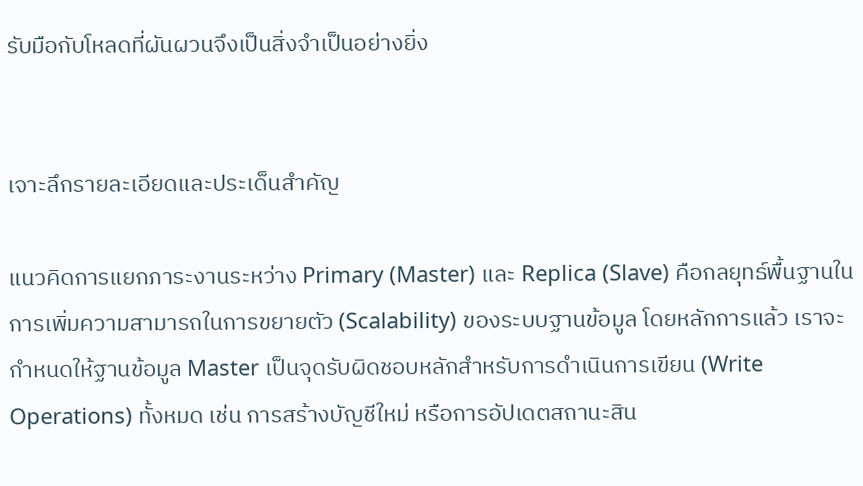รับมือกับโหลดที่ผันผวนจึงเป็นสิ่งจำเป็นอย่างยิ่ง


เจาะลึกรายละเอียดและประเด็นสำคัญ

แนวคิดการแยกภาระงานระหว่าง Primary (Master) และ Replica (Slave) คือกลยุทธ์พื้นฐานในการเพิ่มความสามารถในการขยายตัว (Scalability) ของระบบฐานข้อมูล โดยหลักการแล้ว เราจะกำหนดให้ฐานข้อมูล Master เป็นจุดรับผิดชอบหลักสำหรับการดำเนินการเขียน (Write Operations) ทั้งหมด เช่น การสร้างบัญชีใหม่ หรือการอัปเดตสถานะสิน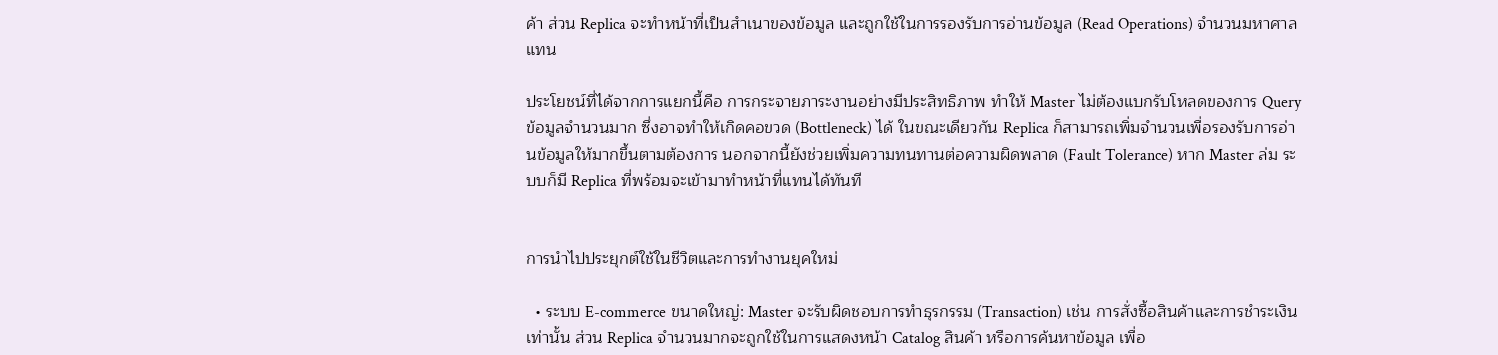ค้า ส่วน Replica จะทำหน้าที่เป็นสำเนาของข้อมูล และถูกใช้ในการรองรับการอ่านข้อมูล (Read Operations) จำนวนมหาศาลแทน

ประโยชน์ที่ได้จากการแยกนี้คือ การกระจายภาระงานอย่างมีประสิทธิภาพ ทำให้ Master ไม่ต้องแบกรับโหลดของการ Query ข้อมูลจำนวนมาก ซึ่งอาจทำให้เกิดคอขวด (Bottleneck) ได้ ในขณะเดียวกัน Replica ก็สามารถเพิ่มจำนวนเพื่อรองรับการอ่านข้อมูลให้มากขึ้นตามต้องการ นอกจากนี้ยังช่วยเพิ่มความทนทานต่อความผิดพลาด (Fault Tolerance) หาก Master ล่ม ระบบก็มี Replica ที่พร้อมจะเข้ามาทำหน้าที่แทนได้ทันที


การนำไปประยุกต์ใช้ในชีวิตและการทำงานยุคใหม่

  • ระบบ E-commerce ขนาดใหญ่: Master จะรับผิดชอบการทำธุรกรรม (Transaction) เช่น การสั่งซื้อสินค้าและการชำระเงินเท่านั้น ส่วน Replica จำนวนมากจะถูกใช้ในการแสดงหน้า Catalog สินค้า หรือการค้นหาข้อมูล เพื่อ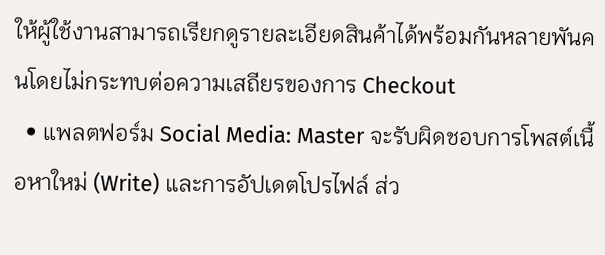ให้ผู้ใช้งานสามารถเรียกดูรายละเอียดสินค้าได้พร้อมกันหลายพันคนโดยไม่กระทบต่อความเสถียรของการ Checkout
  • แพลตฟอร์ม Social Media: Master จะรับผิดชอบการโพสต์เนื้อหาใหม่ (Write) และการอัปเดตโปรไฟล์ ส่ว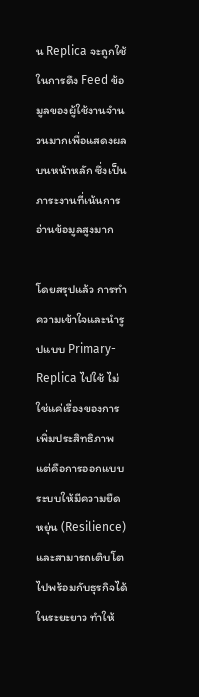น Replica จะถูกใช้ในการดึง Feed ข้อมูลของผู้ใช้งานจำนวนมากเพื่อแสดงผลบนหน้าหลัก ซึ่งเป็นภาระงานที่เน้นการอ่านข้อมูลสูงมาก

โดยสรุปแล้ว การทำความเข้าใจและนำรูปแบบ Primary-Replica ไปใช้ ไม่ใช่แค่เรื่องของการเพิ่มประสิทธิภาพ แต่คือการออกแบบระบบให้มีความยืดหยุ่น (Resilience) และสามารถเติบโตไปพร้อมกับธุรกิจได้ในระยะยาว ทำให้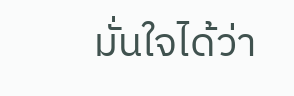มั่นใจได้ว่า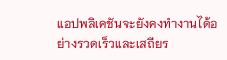แอปพลิเคชันจะยังคงทำงานได้อย่างรวดเร็วและเสถียร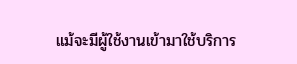แม้จะมีผู้ใช้งานเข้ามาใช้บริการ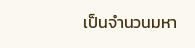เป็นจำนวนมหา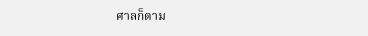ศาลก็ตาม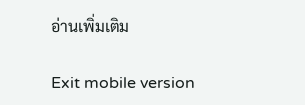อ่านเพิ่มเติม

Exit mobile version